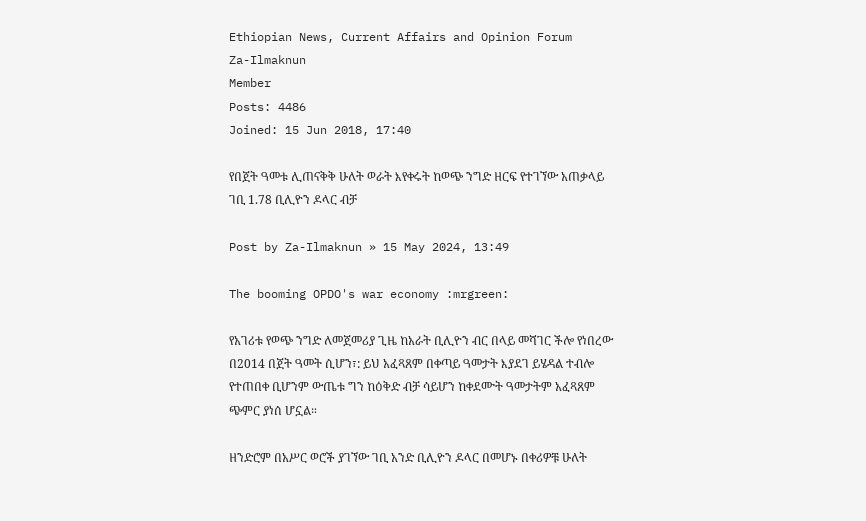Ethiopian News, Current Affairs and Opinion Forum
Za-Ilmaknun
Member
Posts: 4486
Joined: 15 Jun 2018, 17:40

የበጀት ዓመቱ ሊጠናቅቅ ሁለት ወራት እየቀሩት ከወጭ ንግድ ዘርፍ የተገኘው አጠቃላይ ገቢ 1.78 ቢሊዮን ዶላር ብቻ

Post by Za-Ilmaknun » 15 May 2024, 13:49

The booming OPDO's war economy :mrgreen:

የአገሪቱ የወጭ ንግድ ለመጀመሪያ ጊዜ ከአራት ቢሊዮን ብር በላይ መሻገር ችሎ የነበረው በ2014 በጀት ዓመት ሲሆን፣: ይህ አፈጻጸም በቀጣይ ዓመታት እያደገ ይሄዳል ተብሎ የተጠበቀ ቢሆንም ውጤቱ ግን ከዕቅድ ብቻ ሳይሆን ከቀደሙት ዓመታትም አፈጻጸም ጭምር ያነሰ ሆኗል።

ዘንድሮም በአሥር ወሮች ያገኘው ገቢ አንድ ቢሊዮን ዶላር በመሆኑ በቀሪዎቹ ሁለት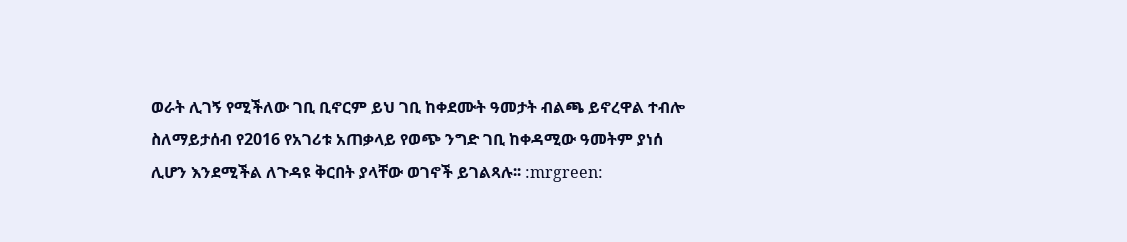ወራት ሊገኝ የሚችለው ገቢ ቢኖርም ይህ ገቢ ከቀደሙት ዓመታት ብልጫ ይኖረዋል ተብሎ ስለማይታሰብ የ2016 የአገሪቱ አጠቃላይ የወጭ ንግድ ገቢ ከቀዳሚው ዓመትም ያነሰ ሊሆን እንደሚችል ለጉዳዩ ቅርበት ያላቸው ወገኖች ይገልጻሉ፡፡ :mrgreen: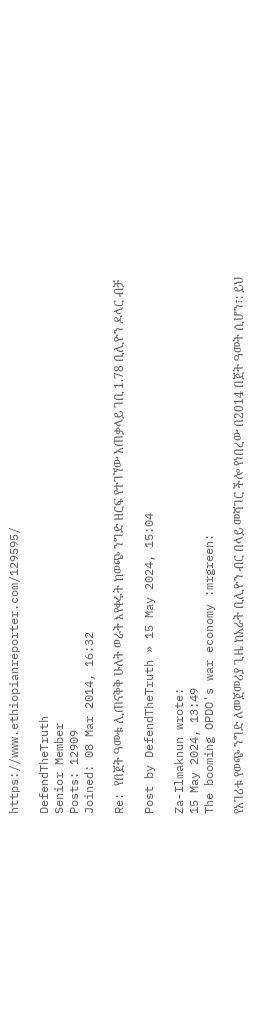https://www.ethiopianreporter.com/129595/

DefendTheTruth
Senior Member
Posts: 12909
Joined: 08 Mar 2014, 16:32

Re: የበጀት ዓመቱ ሊጠናቅቅ ሁለት ወራት እየቀሩት ከወጭ ንግድ ዘርፍ የተገኘው አጠቃላይ ገቢ 1.78 ቢሊዮን ዶላር ብቻ

Post by DefendTheTruth » 15 May 2024, 15:04

Za-Ilmaknun wrote:
15 May 2024, 13:49
The booming OPDO's war economy :mrgreen:

የአገሪቱ የወጭ ንግድ ለመጀመሪያ ጊዜ ከአራት ቢሊዮን ብር በላይ መሻገር ችሎ የነበረው በ2014 በጀት ዓመት ሲሆን፣: ይህ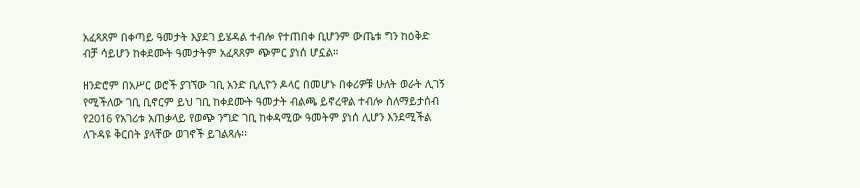አፈጻጸም በቀጣይ ዓመታት እያደገ ይሄዳል ተብሎ የተጠበቀ ቢሆንም ውጤቱ ግን ከዕቅድ ብቻ ሳይሆን ከቀደሙት ዓመታትም አፈጻጸም ጭምር ያነሰ ሆኗል።

ዘንድሮም በአሥር ወሮች ያገኘው ገቢ አንድ ቢሊዮን ዶላር በመሆኑ በቀሪዎቹ ሁለት ወራት ሊገኝ የሚችለው ገቢ ቢኖርም ይህ ገቢ ከቀደሙት ዓመታት ብልጫ ይኖረዋል ተብሎ ስለማይታሰብ የ2016 የአገሪቱ አጠቃላይ የወጭ ንግድ ገቢ ከቀዳሚው ዓመትም ያነሰ ሊሆን እንደሚችል ለጉዳዩ ቅርበት ያላቸው ወገኖች ይገልጻሉ፡፡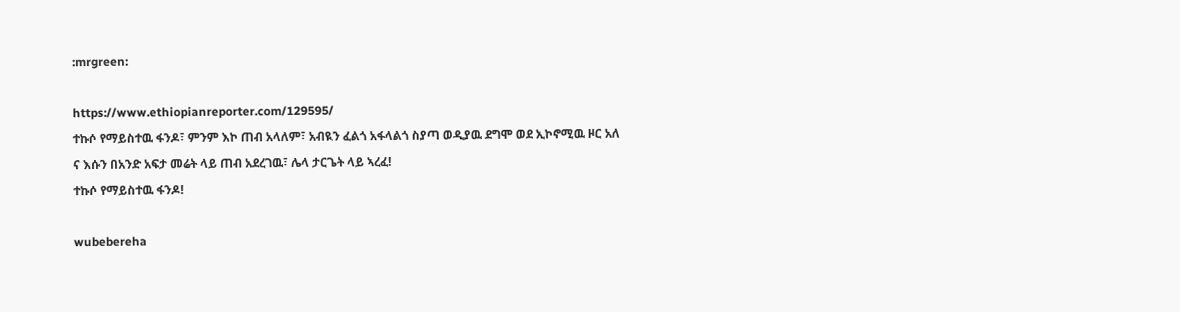:mrgreen:

https://www.ethiopianreporter.com/129595/
ተኩሶ የማይስተዉ ፋንዶ፣ ምንም እኮ ጠብ አላለም፣ አብዪን ፈልጎ አፋላልጎ ስያጣ ወዲያዉ ደግሞ ወደ ኢኮኖሚዉ ዞር አለ ና እሱን በአንድ አፍታ መሬት ላይ ጠብ አደረገዉ፣ ሌላ ታርጌት ላይ ኣረፈ!
ተኩሶ የማይስተዉ ፋንዶ!

wubebereha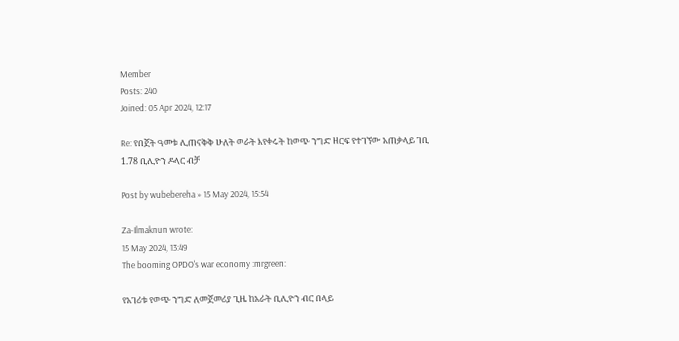Member
Posts: 240
Joined: 05 Apr 2024, 12:17

Re: የበጀት ዓመቱ ሊጠናቅቅ ሁለት ወራት እየቀሩት ከወጭ ንግድ ዘርፍ የተገኘው አጠቃላይ ገቢ 1.78 ቢሊዮን ዶላር ብቻ

Post by wubebereha » 15 May 2024, 15:54

Za-Ilmaknun wrote:
15 May 2024, 13:49
The booming OPDO's war economy :mrgreen:

የአገሪቱ የወጭ ንግድ ለመጀመሪያ ጊዜ ከአራት ቢሊዮን ብር በላይ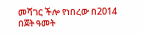መሻገር ችሎ የነበረው በ2014 በጀት ዓመት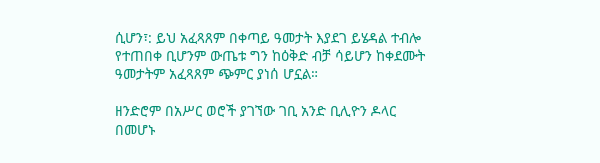ሲሆን፣: ይህ አፈጻጸም በቀጣይ ዓመታት እያደገ ይሄዳል ተብሎ የተጠበቀ ቢሆንም ውጤቱ ግን ከዕቅድ ብቻ ሳይሆን ከቀደሙት ዓመታትም አፈጻጸም ጭምር ያነሰ ሆኗል።

ዘንድሮም በአሥር ወሮች ያገኘው ገቢ አንድ ቢሊዮን ዶላር በመሆኑ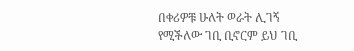በቀሪዎቹ ሁለት ወራት ሊገኝ የሚችለው ገቢ ቢኖርም ይህ ገቢ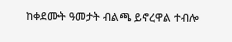ከቀደሙት ዓመታት ብልጫ ይኖረዋል ተብሎ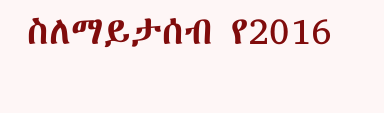ስለማይታሰብ የ2016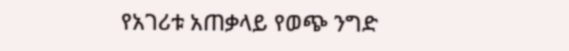የአገሪቱ አጠቃላይ የወጭ ንግድ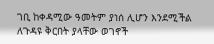ገቢ ከቀዳሚው ዓመትም ያነሰ ሊሆን እንደሚችል ለጉዳዩ ቅርበት ያላቸው ወገኖች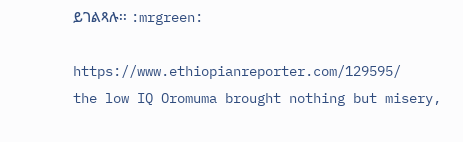ይገልጻሉ፡፡ :mrgreen:

https://www.ethiopianreporter.com/129595/
the low IQ Oromuma brought nothing but misery,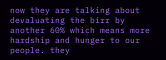now they are talking about devaluating the birr by another 60% which means more hardship and hunger to our people. they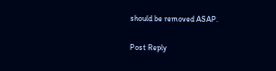should be removed ASAP.

Post Reply